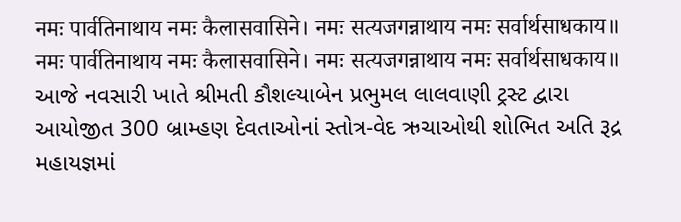नमः पार्वतिनाथाय नमः कैलासवासिने। नमः सत्यजगन्नाथाय नमः सर्वार्थसाधकाय॥
नमः पार्वतिनाथाय नमः कैलासवासिने। नमः सत्यजगन्नाथाय नमः सर्वार्थसाधकाय॥ આજે નવસારી ખાતે શ્રીમતી કૌશલ્યાબેન પ્રભુમલ લાલવાણી ટ્રસ્ટ દ્વારા આયોજીત 300 બ્રામ્હણ દેવતાઓનાં સ્તોત્ર-વેદ ઋચાઓથી શોભિત અતિ રૂદ્ર મહાયજ્ઞમાં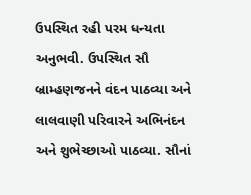ઉપસ્થિત રહી પરમ ધન્યતા અનુભવી. ઉપસ્થિત સૌ બ્રામ્હણજનને વંદન પાઠવ્યા અને લાલવાણી પરિવારને અભિનંદન અને શુભેચ્છાઓ પાઠવ્યા. સૌનાં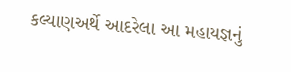કલ્યાણઅર્થે આદરેલા આ મહાયજ્ઞનું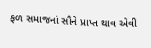ફળ સમાજનાં સૌને પ્રાપ્ત થાવ એવી